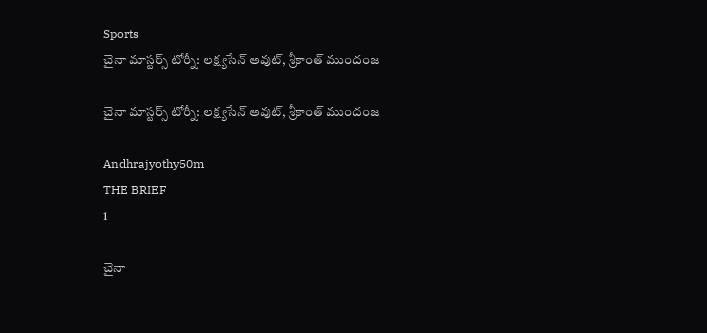Sports
చైనా మాస్టర్స్ టోర్నీ: లక్ష్యసేన్ అవుట్, శ్రీకాంత్ ముందంజ

చైనా మాస్టర్స్ టోర్నీ: లక్ష్యసేన్ అవుట్, శ్రీకాంత్ ముందంజ

Andhrajyothy50m
THE BRIEF
1

చైనా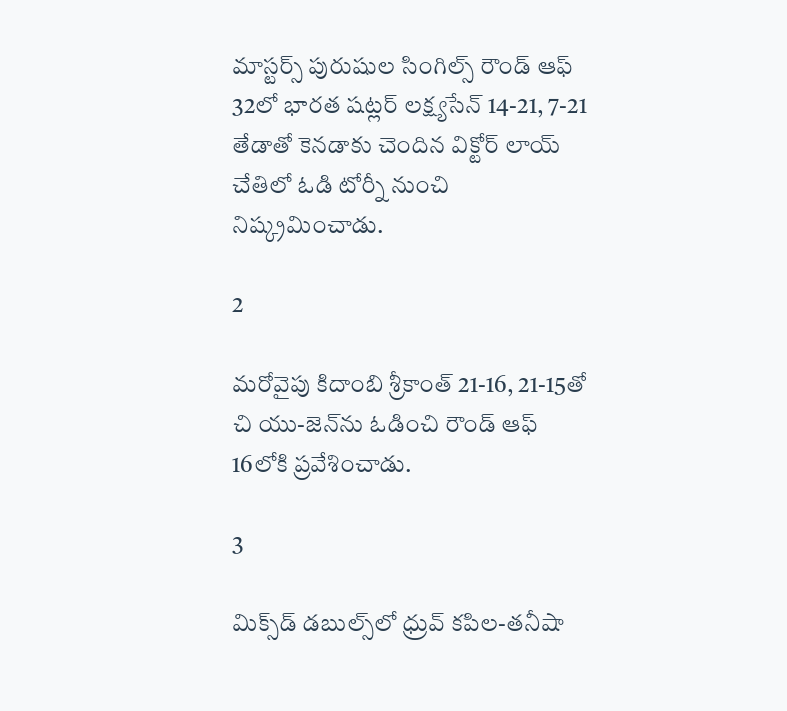మాస్టర్స్ పురుషుల సింగిల్స్ రౌండ్ ఆఫ్ 32లో భారత షట్లర్ లక్ష్యసేన్ 14-21, 7-21 తేడాతో కెనడాకు చెందిన విక్టోర్ లాయ్ చేతిలో ఓడి టోర్నీ నుంచి నిష్క్రమించాడు.

2

మరోవైపు కిదాంబి శ్రీకాంత్ 21-16, 21-15తో చి యు-జెన్‌ను ఓడించి రౌండ్ ఆఫ్ 16లోకి ప్రవేశించాడు.

3

మిక్స్‌డ్ డబుల్స్‌లో ధ్రువ్‌ కపిల-తనీషా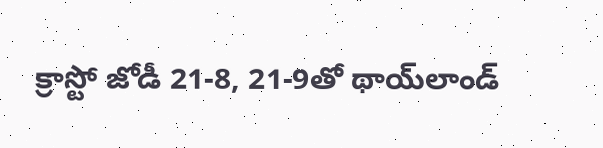క్రాస్టో జోడీ 21-8, 21-9తో థాయ్‌లాండ్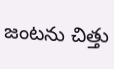జంటను చిత్తు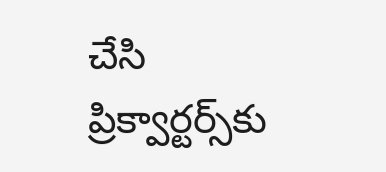చేసి ప్రిక్వార్టర్స్‌కు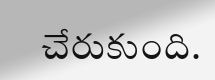చేరుకుంది.